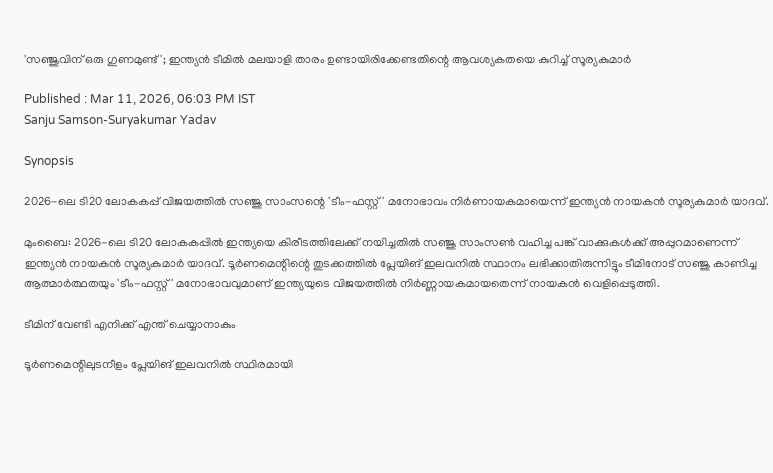'സഞ്ജുവിന് ഒരു ഗുണമുണ്ട്'; ഇന്ത്യന്‍ ടീമില്‍ മലയാളി താരം ഉണ്ടായിരിക്കേണ്ടതിന്റെ ആവശ്യകതയെ കുറിച്ച് സൂര്യകുമാര്‍

Published : Mar 11, 2026, 06:03 PM IST
Sanju Samson-Suryakumar Yadav

Synopsis

2026-ലെ ടി20 ലോകകപ്പ് വിജയത്തിൽ സഞ്ജു സാംസന്റെ 'ടീം-ഫസ്റ്റ്' മനോഭാവം നിർണായകമായെന്ന് ഇന്ത്യൻ നായകൻ സൂര്യകുമാർ യാദവ്.

മുംബൈ: 2026-ലെ ടി20 ലോകകപ്പില്‍ ഇന്ത്യയെ കിരീടത്തിലേക്ക് നയിച്ചതില്‍ സഞ്ജു സാംസണ്‍ വഹിച്ച പങ്ക് വാക്കുകള്‍ക്ക് അപ്പുറമാണെന്ന് ഇന്ത്യന്‍ നായകന്‍ സൂര്യകുമാര്‍ യാദവ്. ടൂര്‍ണമെന്റിന്റെ തുടക്കത്തില്‍ പ്ലേയിങ് ഇലവനില്‍ സ്ഥാനം ലഭിക്കാതിരുന്നിട്ടും ടീമിനോട് സഞ്ജു കാണിച്ച ആത്മാര്‍ത്ഥതയും 'ടീം-ഫസ്റ്റ്' മനോഭാവവുമാണ് ഇന്ത്യയുടെ വിജയത്തില്‍ നിര്‍ണ്ണായകമായതെന്ന് നായകന്‍ വെളിപ്പെടുത്തി.

ടീമിന് വേണ്ടി എനിക്ക് എന്ത് ചെയ്യാനാകും

ടൂര്‍ണമെന്റിലുടനീളം പ്ലേയിങ് ഇലവനില്‍ സ്ഥിരമായി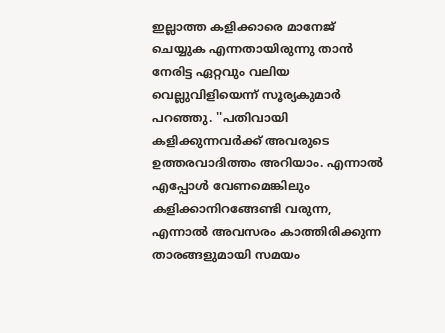ഇല്ലാത്ത കളിക്കാരെ മാനേജ് ചെയ്യുക എന്നതായിരുന്നു താന്‍ നേരിട്ട ഏറ്റവും വലിയ വെല്ലുവിളിയെന്ന് സൂര്യകുമാര്‍ പറഞ്ഞു. ''പതിവായി കളിക്കുന്നവര്‍ക്ക് അവരുടെ ഉത്തരവാദിത്തം അറിയാം. എന്നാല്‍ എപ്പോള്‍ വേണമെങ്കിലും കളിക്കാനിറങ്ങേണ്ടി വരുന്ന, എന്നാല്‍ അവസരം കാത്തിരിക്കുന്ന താരങ്ങളുമായി സമയം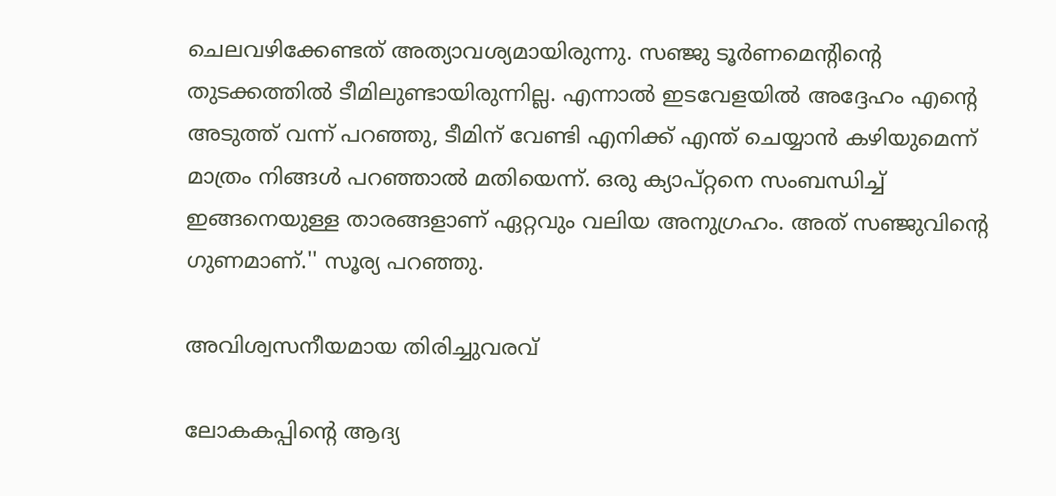ചെലവഴിക്കേണ്ടത് അത്യാവശ്യമായിരുന്നു. സഞ്ജു ടൂര്‍ണമെന്റിന്റെ തുടക്കത്തില്‍ ടീമിലുണ്ടായിരുന്നില്ല. എന്നാല്‍ ഇടവേളയില്‍ അദ്ദേഹം എന്റെ അടുത്ത് വന്ന് പറഞ്ഞു, ടീമിന് വേണ്ടി എനിക്ക് എന്ത് ചെയ്യാന്‍ കഴിയുമെന്ന് മാത്രം നിങ്ങള്‍ പറഞ്ഞാല്‍ മതിയെന്ന്. ഒരു ക്യാപ്റ്റനെ സംബന്ധിച്ച് ഇങ്ങനെയുള്ള താരങ്ങളാണ് ഏറ്റവും വലിയ അനുഗ്രഹം. അത് സഞ്ജുവിന്റെ ഗുണമാണ്.'' സൂര്യ പറഞ്ഞു.

അവിശ്വസനീയമായ തിരിച്ചുവരവ്

ലോകകപ്പിന്റെ ആദ്യ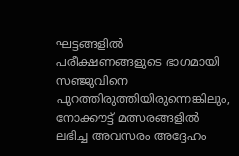ഘട്ടങ്ങളില്‍ പരീക്ഷണങ്ങളുടെ ഭാഗമായി സഞ്ജുവിനെ പുറത്തിരുത്തിയിരുന്നെങ്കിലും, നോക്കൗട്ട് മത്സരങ്ങളില്‍ ലഭിച്ച അവസരം അദ്ദേഹം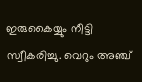ഇരുകൈയ്യും നീട്ടി സ്വീകരിച്ചു. വെറും അഞ്ച്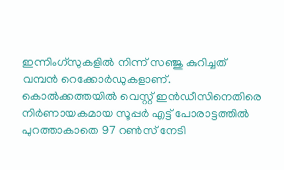ഇന്നിംഗ്‌സുകളില്‍ നിന്ന് സഞ്ജു കുറിച്ചത് വമ്പന്‍ റെക്കോര്‍ഡുകളാണ്. കൊല്‍ക്കത്തയില്‍ വെസ്റ്റ് ഇന്‍ഡീസിനെതിരെ നിര്‍ണായകമായ സൂപ്പര്‍ എട്ട് പോരാട്ടത്തില്‍ പുറത്താകാതെ 97 റണ്‍സ് നേടി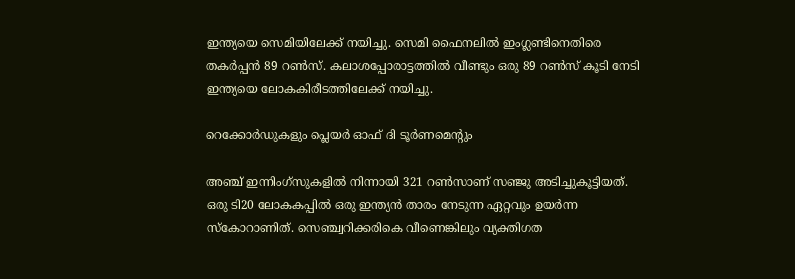ഇന്ത്യയെ സെമിയിലേക്ക് നയിച്ചു. സെമി ഫൈനലില്‍ ഇംഗ്ലണ്ടിനെതിരെ തകര്‍പ്പന്‍ 89 റണ്‍സ്. കലാശപ്പോരാട്ടത്തില്‍ വീണ്ടും ഒരു 89 റണ്‍സ് കൂടി നേടി ഇന്ത്യയെ ലോകകിരീടത്തിലേക്ക് നയിച്ചു.

റെക്കോര്‍ഡുകളും പ്ലെയര്‍ ഓഫ് ദി ടൂര്‍ണമെന്റും

അഞ്ച് ഇന്നിംഗ്‌സുകളില്‍ നിന്നായി 321 റണ്‍സാണ് സഞ്ജു അടിച്ചുകൂട്ടിയത്. ഒരു ടി20 ലോകകപ്പില്‍ ഒരു ഇന്ത്യന്‍ താരം നേടുന്ന ഏറ്റവും ഉയര്‍ന്ന സ്‌കോറാണിത്. സെഞ്ച്വറിക്കരികെ വീണെങ്കിലും വ്യക്തിഗത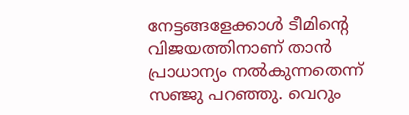നേട്ടങ്ങളേക്കാള്‍ ടീമിന്റെ വിജയത്തിനാണ് താന്‍ പ്രാധാന്യം നല്‍കുന്നതെന്ന് സഞ്ജു പറഞ്ഞു. വെറും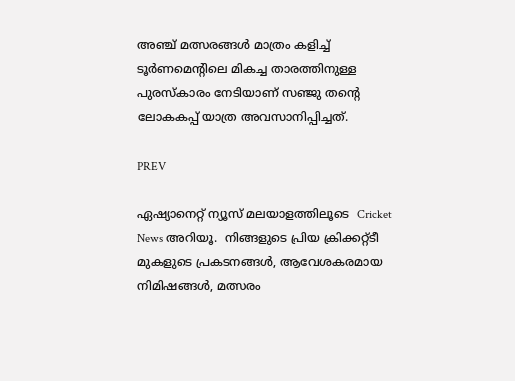അഞ്ച് മത്സരങ്ങള്‍ മാത്രം കളിച്ച് ടൂര്‍ണമെന്റിലെ മികച്ച താരത്തിനുള്ള പുരസ്‌കാരം നേടിയാണ് സഞ്ജു തന്റെ ലോകകപ്പ് യാത്ര അവസാനിപ്പിച്ചത്.

PREV

ഏഷ്യാനെറ്റ് ന്യൂസ് മലയാളത്തിലൂടെ  Cricket News അറിയൂ.  നിങ്ങളുടെ പ്രിയ ക്രിക്കറ്റ്ടീ മുകളുടെ പ്രകടനങ്ങൾ, ആവേശകരമായ നിമിഷങ്ങൾ, മത്സരം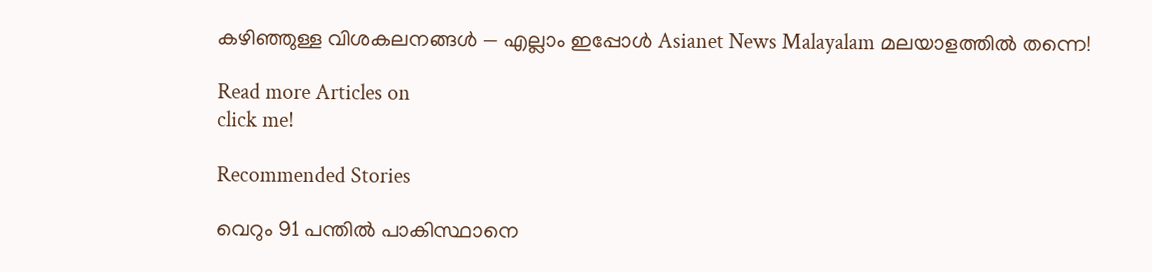കഴിഞ്ഞുള്ള വിശകലനങ്ങൾ — എല്ലാം ഇപ്പോൾ Asianet News Malayalam മലയാളത്തിൽ തന്നെ!

Read more Articles on
click me!

Recommended Stories

വെറും 91 പന്തില്‍ പാകിസ്ഥാനെ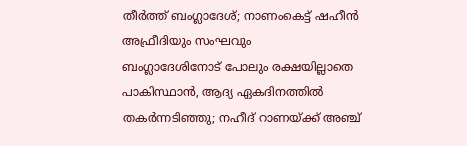തീര്‍ത്ത് ബംഗ്ലാദേശ്; നാണംകെട്ട് ഷഹീന്‍ അഫ്രീദിയും സംഘവും
ബംഗ്ലാദേശിനോട് പോലും രക്ഷയില്ലാതെ പാകിസ്ഥാന്‍, ആദ്യ ഏകദിനത്തില്‍ തകര്‍ന്നടിഞ്ഞു; നഹീദ് റാണയ്ക്ക് അഞ്ച്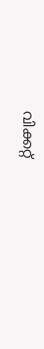വിക്കറ്റ്